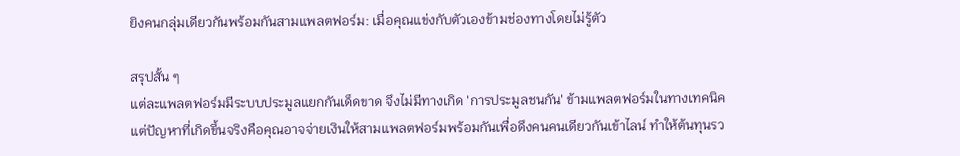ยิงคนกลุ่มเดียวกันพร้อมกันสามแพลตฟอร์ม: เมื่อคุณแข่งกับตัวเองข้ามช่องทางโดยไม่รู้ตัว

สรุปสั้น ๆ
แต่ละแพลตฟอร์มมีระบบประมูลแยกกันเด็ดขาด จึงไม่มีทางเกิด 'การประมูลชนกัน' ข้ามแพลตฟอร์มในทางเทคนิค แต่ปัญหาที่เกิดขึ้นจริงคือคุณอาจจ่ายเงินให้สามแพลตฟอร์มพร้อมกันเพื่อดึงคนคนเดียวกันเข้าไลน์ ทำให้ต้นทุนรว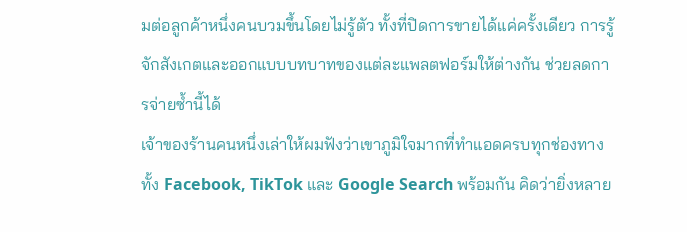มต่อลูกค้าหนึ่งคนบวมขึ้นโดยไม่รู้ตัว ทั้งที่ปิดการขายได้แค่ครั้งเดียว การรู้จักสังเกตและออกแบบบทบาทของแต่ละแพลตฟอร์มให้ต่างกัน ช่วยลดการจ่ายซ้ำนี้ได้
เจ้าของร้านคนหนึ่งเล่าให้ผมฟังว่าเขาภูมิใจมากที่ทำแอดครบทุกช่องทาง ทั้ง Facebook, TikTok และ Google Search พร้อมกัน คิดว่ายิ่งหลาย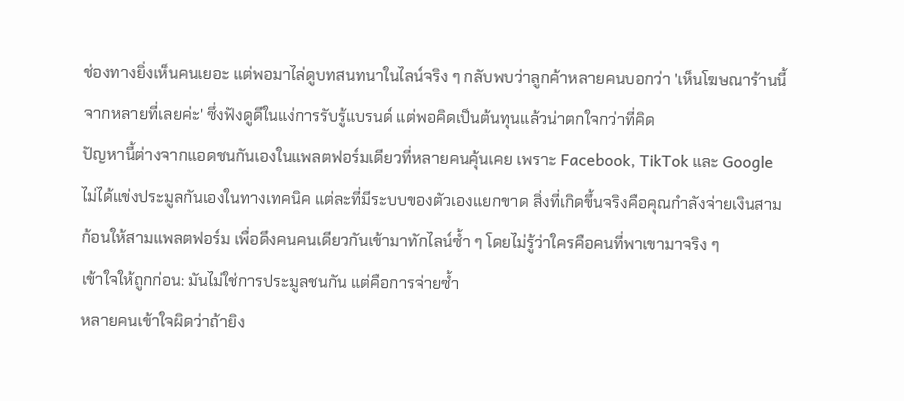ช่องทางยิ่งเห็นคนเยอะ แต่พอมาไล่ดูบทสนทนาในไลน์จริง ๆ กลับพบว่าลูกค้าหลายคนบอกว่า 'เห็นโฆษณาร้านนี้จากหลายที่เลยค่ะ' ซึ่งฟังดูดีในแง่การรับรู้แบรนด์ แต่พอคิดเป็นต้นทุนแล้วน่าตกใจกว่าที่คิด
ปัญหานี้ต่างจากแอดชนกันเองในแพลตฟอร์มเดียวที่หลายคนคุ้นเคย เพราะ Facebook, TikTok และ Google ไม่ได้แข่งประมูลกันเองในทางเทคนิค แต่ละที่มีระบบของตัวเองแยกขาด สิ่งที่เกิดขึ้นจริงคือคุณกำลังจ่ายเงินสามก้อนให้สามแพลตฟอร์ม เพื่อดึงคนคนเดียวกันเข้ามาทักไลน์ซ้ำ ๆ โดยไม่รู้ว่าใครคือคนที่พาเขามาจริง ๆ
เข้าใจให้ถูกก่อน: มันไม่ใช่การประมูลชนกัน แต่คือการจ่ายซ้ำ
หลายคนเข้าใจผิดว่าถ้ายิง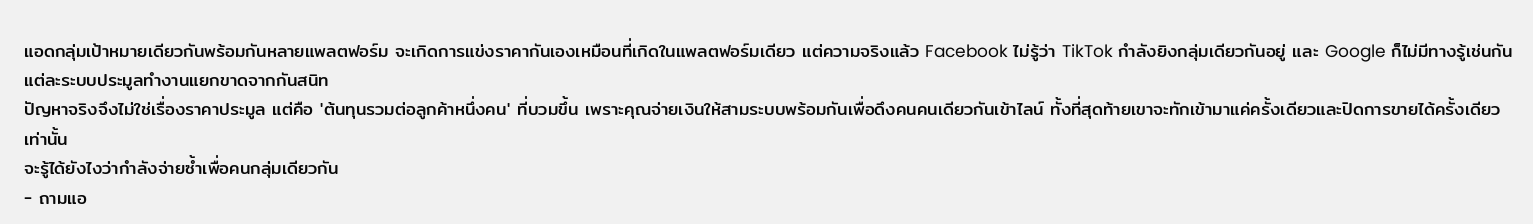แอดกลุ่มเป้าหมายเดียวกันพร้อมกันหลายแพลตฟอร์ม จะเกิดการแข่งราคากันเองเหมือนที่เกิดในแพลตฟอร์มเดียว แต่ความจริงแล้ว Facebook ไม่รู้ว่า TikTok กำลังยิงกลุ่มเดียวกันอยู่ และ Google ก็ไม่มีทางรู้เช่นกัน แต่ละระบบประมูลทำงานแยกขาดจากกันสนิท
ปัญหาจริงจึงไม่ใช่เรื่องราคาประมูล แต่คือ 'ต้นทุนรวมต่อลูกค้าหนึ่งคน' ที่บวมขึ้น เพราะคุณจ่ายเงินให้สามระบบพร้อมกันเพื่อดึงคนคนเดียวกันเข้าไลน์ ทั้งที่สุดท้ายเขาจะทักเข้ามาแค่ครั้งเดียวและปิดการขายได้ครั้งเดียวเท่านั้น
จะรู้ได้ยังไงว่ากำลังจ่ายซ้ำเพื่อคนกลุ่มเดียวกัน
- ถามแอ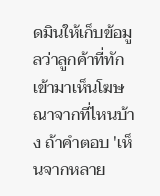ดมินให้เก็บข้อมูลว่าลูกค้าที่ทักเข้ามาเห็นโฆษณาจากที่ไหนบ้าง ถ้าคำตอบ 'เห็นจากหลาย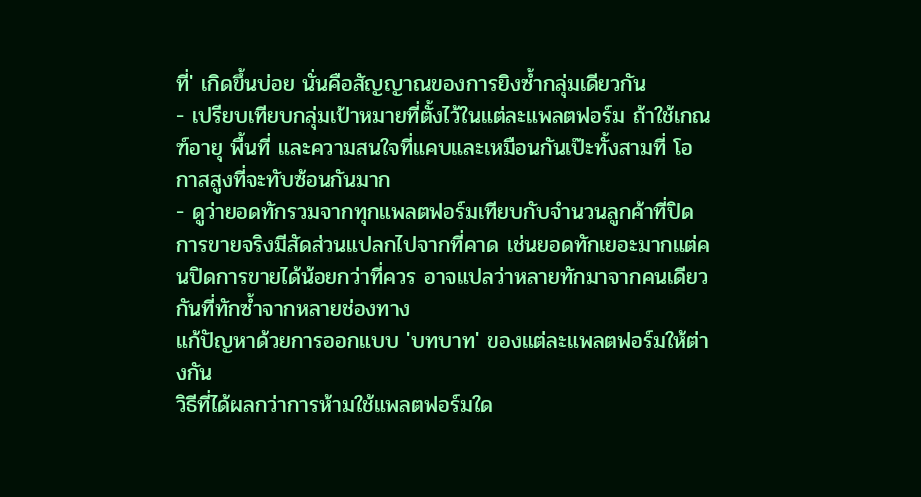ที่' เกิดขึ้นบ่อย นั่นคือสัญญาณของการยิงซ้ำกลุ่มเดียวกัน
- เปรียบเทียบกลุ่มเป้าหมายที่ตั้งไว้ในแต่ละแพลตฟอร์ม ถ้าใช้เกณฑ์อายุ พื้นที่ และความสนใจที่แคบและเหมือนกันเป๊ะทั้งสามที่ โอกาสสูงที่จะทับซ้อนกันมาก
- ดูว่ายอดทักรวมจากทุกแพลตฟอร์มเทียบกับจำนวนลูกค้าที่ปิดการขายจริงมีสัดส่วนแปลกไปจากที่คาด เช่นยอดทักเยอะมากแต่คนปิดการขายได้น้อยกว่าที่ควร อาจแปลว่าหลายทักมาจากคนเดียวกันที่ทักซ้ำจากหลายช่องทาง
แก้ปัญหาด้วยการออกแบบ 'บทบาท' ของแต่ละแพลตฟอร์มให้ต่างกัน
วิธีที่ได้ผลกว่าการห้ามใช้แพลตฟอร์มใด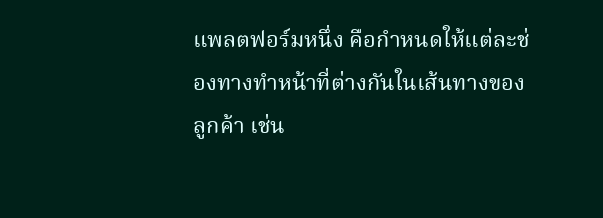แพลตฟอร์มหนึ่ง คือกำหนดให้แต่ละช่องทางทำหน้าที่ต่างกันในเส้นทางของลูกค้า เช่น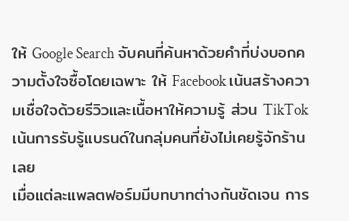ให้ Google Search จับคนที่ค้นหาด้วยคำที่บ่งบอกความตั้งใจซื้อโดยเฉพาะ ให้ Facebook เน้นสร้างความเชื่อใจด้วยรีวิวและเนื้อหาให้ความรู้ ส่วน TikTok เน้นการรับรู้แบรนด์ในกลุ่มคนที่ยังไม่เคยรู้จักร้านเลย
เมื่อแต่ละแพลตฟอร์มมีบทบาทต่างกันชัดเจน การ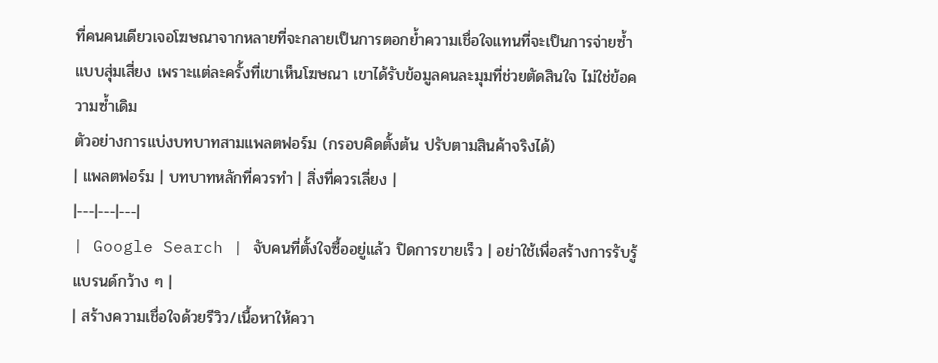ที่คนคนเดียวเจอโฆษณาจากหลายที่จะกลายเป็นการตอกย้ำความเชื่อใจแทนที่จะเป็นการจ่ายซ้ำแบบสุ่มเสี่ยง เพราะแต่ละครั้งที่เขาเห็นโฆษณา เขาได้รับข้อมูลคนละมุมที่ช่วยตัดสินใจ ไม่ใช่ข้อความซ้ำเดิม
ตัวอย่างการแบ่งบทบาทสามแพลตฟอร์ม (กรอบคิดตั้งต้น ปรับตามสินค้าจริงได้)
| แพลตฟอร์ม | บทบาทหลักที่ควรทำ | สิ่งที่ควรเลี่ยง |
|---|---|---|
| Google Search | จับคนที่ตั้งใจซื้ออยู่แล้ว ปิดการขายเร็ว | อย่าใช้เพื่อสร้างการรับรู้แบรนด์กว้าง ๆ |
| สร้างความเชื่อใจด้วยรีวิว/เนื้อหาให้ควา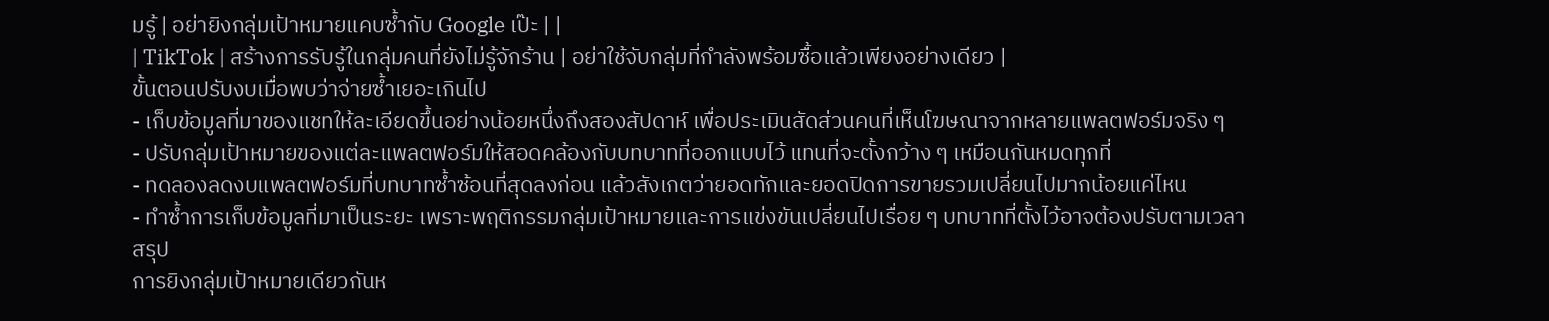มรู้ | อย่ายิงกลุ่มเป้าหมายแคบซ้ำกับ Google เป๊ะ | |
| TikTok | สร้างการรับรู้ในกลุ่มคนที่ยังไม่รู้จักร้าน | อย่าใช้จับกลุ่มที่กำลังพร้อมซื้อแล้วเพียงอย่างเดียว |
ขั้นตอนปรับงบเมื่อพบว่าจ่ายซ้ำเยอะเกินไป
- เก็บข้อมูลที่มาของแชทให้ละเอียดขึ้นอย่างน้อยหนึ่งถึงสองสัปดาห์ เพื่อประเมินสัดส่วนคนที่เห็นโฆษณาจากหลายแพลตฟอร์มจริง ๆ
- ปรับกลุ่มเป้าหมายของแต่ละแพลตฟอร์มให้สอดคล้องกับบทบาทที่ออกแบบไว้ แทนที่จะตั้งกว้าง ๆ เหมือนกันหมดทุกที่
- ทดลองลดงบแพลตฟอร์มที่บทบาทซ้ำซ้อนที่สุดลงก่อน แล้วสังเกตว่ายอดทักและยอดปิดการขายรวมเปลี่ยนไปมากน้อยแค่ไหน
- ทำซ้ำการเก็บข้อมูลที่มาเป็นระยะ เพราะพฤติกรรมกลุ่มเป้าหมายและการแข่งขันเปลี่ยนไปเรื่อย ๆ บทบาทที่ตั้งไว้อาจต้องปรับตามเวลา
สรุป
การยิงกลุ่มเป้าหมายเดียวกันห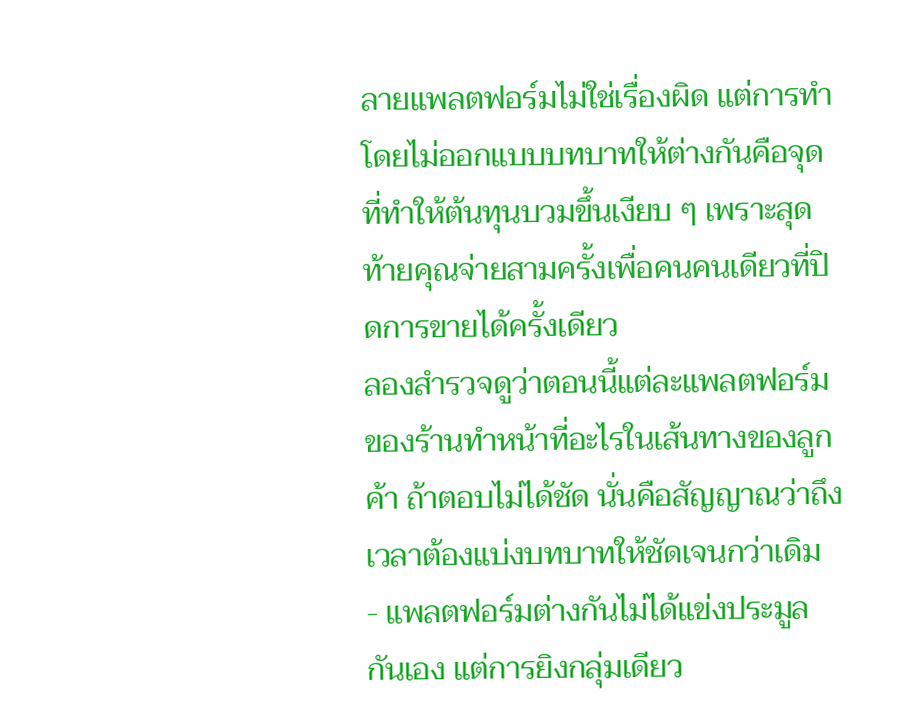ลายแพลตฟอร์มไม่ใช่เรื่องผิด แต่การทำโดยไม่ออกแบบบทบาทให้ต่างกันคือจุดที่ทำให้ต้นทุนบวมขึ้นเงียบ ๆ เพราะสุดท้ายคุณจ่ายสามครั้งเพื่อคนคนเดียวที่ปิดการขายได้ครั้งเดียว
ลองสำรวจดูว่าตอนนี้แต่ละแพลตฟอร์มของร้านทำหน้าที่อะไรในเส้นทางของลูกค้า ถ้าตอบไม่ได้ชัด นั่นคือสัญญาณว่าถึงเวลาต้องแบ่งบทบาทให้ชัดเจนกว่าเดิม
- แพลตฟอร์มต่างกันไม่ได้แข่งประมูลกันเอง แต่การยิงกลุ่มเดียว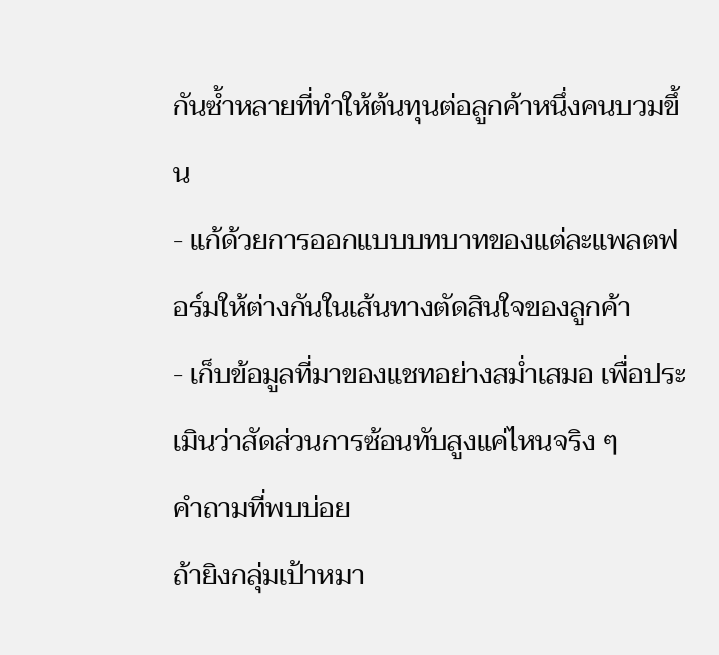กันซ้ำหลายที่ทำให้ต้นทุนต่อลูกค้าหนึ่งคนบวมขึ้น
- แก้ด้วยการออกแบบบทบาทของแต่ละแพลตฟอร์มให้ต่างกันในเส้นทางตัดสินใจของลูกค้า
- เก็บข้อมูลที่มาของแชทอย่างสม่ำเสมอ เพื่อประเมินว่าสัดส่วนการซ้อนทับสูงแค่ไหนจริง ๆ
คำถามที่พบบ่อย
ถ้ายิงกลุ่มเป้าหมา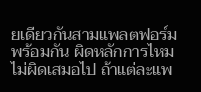ยเดียวกันสามแพลตฟอร์มพร้อมกัน ผิดหลักการไหม
ไม่ผิดเสมอไป ถ้าแต่ละแพ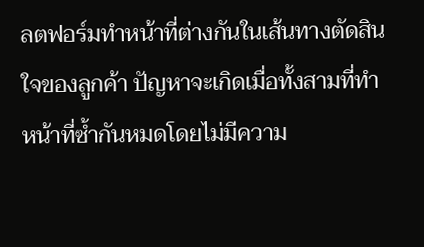ลตฟอร์มทำหน้าที่ต่างกันในเส้นทางตัดสินใจของลูกค้า ปัญหาจะเกิดเมื่อทั้งสามที่ทำหน้าที่ซ้ำกันหมดโดยไม่มีความ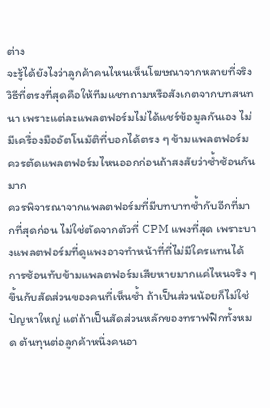ต่าง
จะรู้ได้ยังไงว่าลูกค้าคนไหนเห็นโฆษณาจากหลายที่จริง
วิธีที่ตรงที่สุดคือให้ทีมแชทถามหรือสังเกตจากบทสนทนา เพราะแต่ละแพลตฟอร์มไม่ได้แชร์ข้อมูลกันเอง ไม่มีเครื่องมืออัตโนมัติที่บอกได้ตรง ๆ ข้ามแพลตฟอร์ม
ควรตัดแพลตฟอร์มไหนออกก่อนถ้าสงสัยว่าซ้ำซ้อนกันมาก
ควรพิจารณาจากแพลตฟอร์มที่มีบทบาทซ้ำกับอีกที่มากที่สุดก่อน ไม่ใช่ตัดจากตัวที่ CPM แพงที่สุด เพราะบางแพลตฟอร์มที่ดูแพงอาจทำหน้าที่ที่ไม่มีใครแทนได้
การซ้อนทับข้ามแพลตฟอร์มเสียหายมากแค่ไหนจริง ๆ
ขึ้นกับสัดส่วนของคนที่เห็นซ้ำ ถ้าเป็นส่วนน้อยก็ไม่ใช่ปัญหาใหญ่ แต่ถ้าเป็นสัดส่วนหลักของทราฟฟิกทั้งหมด ต้นทุนต่อลูกค้าหนึ่งคนอา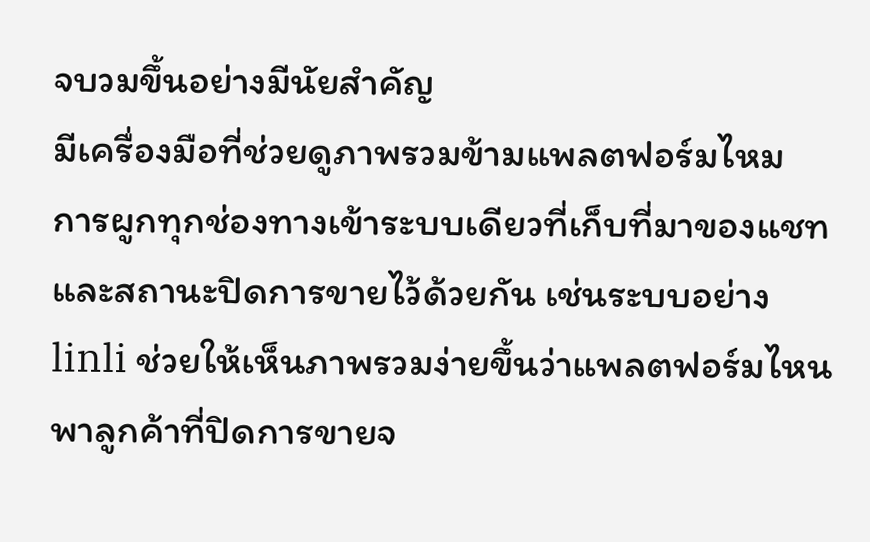จบวมขึ้นอย่างมีนัยสำคัญ
มีเครื่องมือที่ช่วยดูภาพรวมข้ามแพลตฟอร์มไหม
การผูกทุกช่องทางเข้าระบบเดียวที่เก็บที่มาของแชทและสถานะปิดการขายไว้ด้วยกัน เช่นระบบอย่าง linli ช่วยให้เห็นภาพรวมง่ายขึ้นว่าแพลตฟอร์มไหนพาลูกค้าที่ปิดการขายจ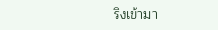ริงเข้ามา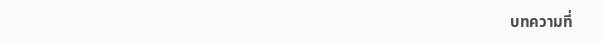บทความที่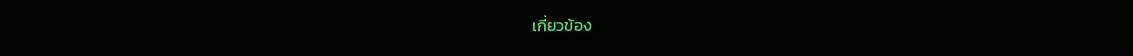เกี่ยวข้อง